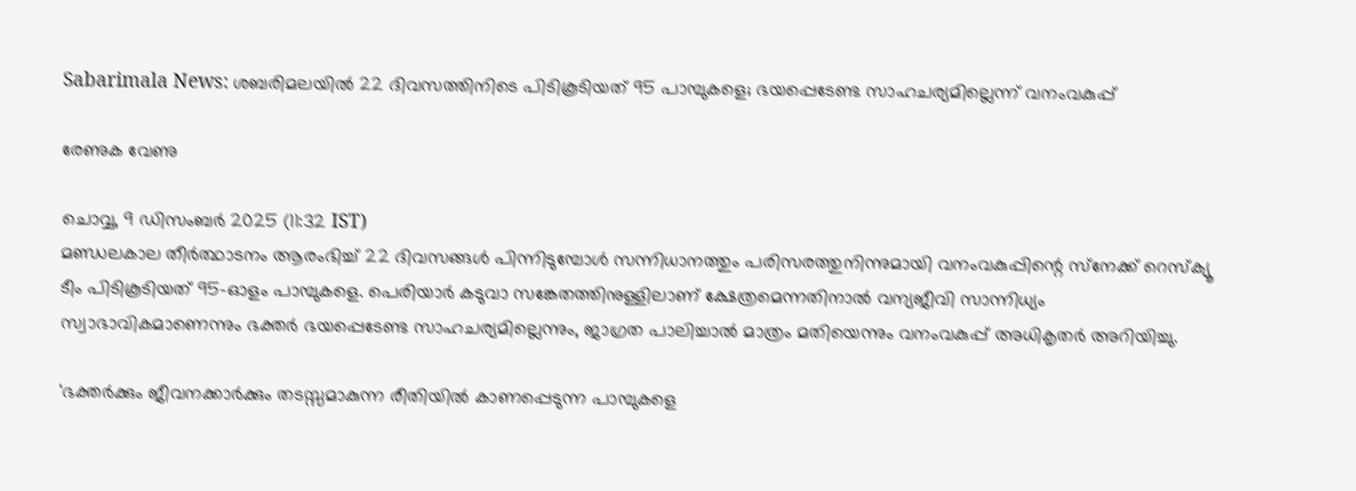Sabarimala News: ശബരിമലയില്‍ 22 ദിവസത്തിനിടെ പിടികൂടിയത് 95 പാമ്പുകളെ; ഭയപ്പെടേണ്ട സാഹചര്യമില്ലെന്ന് വനംവകുപ്പ്

രേണുക വേണു

ചൊവ്വ, 9 ഡിസം‌ബര്‍ 2025 (11:32 IST)
മണ്ഡലകാല തീര്‍ത്ഥാടനം ആരംഭിച്ച് 22 ദിവസങ്ങള്‍ പിന്നിടുമ്പോള്‍ സന്നിധാനത്തും പരിസരത്തുനിന്നുമായി വനംവകുപ്പിന്റെ സ്‌നേക്ക് റെസ്‌ക്യൂ ടീം പിടികൂടിയത് 95-ഓളം പാമ്പുകളെ. പെരിയാര്‍ കടുവാ സങ്കേതത്തിനുള്ളിലാണ് ക്ഷേത്രമെന്നതിനാല്‍ വന്യജീവി സാന്നിധ്യം സ്വാഭാവികമാണെന്നും ഭക്തര്‍ ഭയപ്പെടേണ്ട സാഹചര്യമില്ലെന്നും, ജാഗ്രത പാലിച്ചാല്‍ മാത്രം മതിയെന്നും വനംവകുപ്പ് അധികൃതര്‍ അറിയിച്ചു.

'ഭക്തര്‍ക്കും ജീവനക്കാര്‍ക്കും തടസ്സമാകുന്ന രീതിയില്‍ കാണപ്പെടുന്ന പാമ്പുകളെ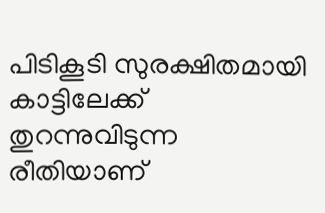പിടികൂടി സുരക്ഷിതമായി കാട്ടിലേക്ക് തുറന്നുവിടുന്ന രീതിയാണ്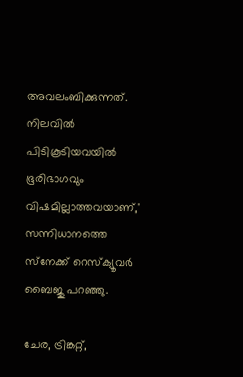അവലംബിക്കുന്നത്. നിലവില്‍ പിടികൂടിയവയില്‍ ഭൂരിഭാഗവും വിഷമില്ലാത്തവയാണ്,' സന്നിധാനത്തെ സ്‌നേക്ക് റെസ്‌ക്യൂവര്‍ ബൈജു പറഞ്ഞു.

ചേര, ട്രിങ്കറ്റ്,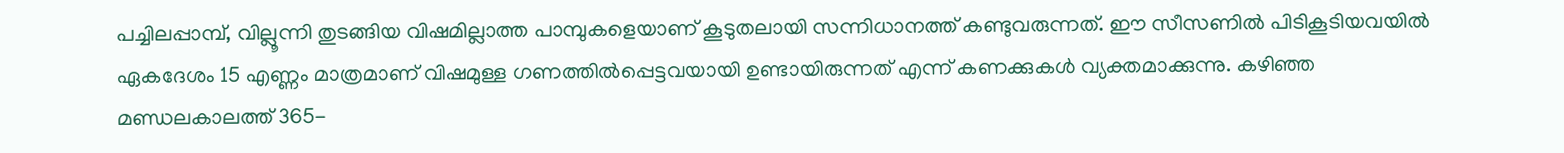പച്ചിലപ്പാമ്പ്, വില്ലൂന്നി തുടങ്ങിയ വിഷമില്ലാത്ത പാമ്പുകളെയാണ് കൂടുതലായി സന്നിധാനത്ത് കണ്ടുവരുന്നത്. ഈ സീസണില്‍ പിടികൂടിയവയില്‍ ഏകദേശം 15 എണ്ണം മാത്രമാണ് വിഷമുള്ള ഗണത്തില്‍പ്പെട്ടവയായി ഉണ്ടായിരുന്നത് എന്ന് കണക്കുകള്‍ വ്യക്തമാക്കുന്നു. കഴിഞ്ഞ മണ്ഡലകാലത്ത് 365-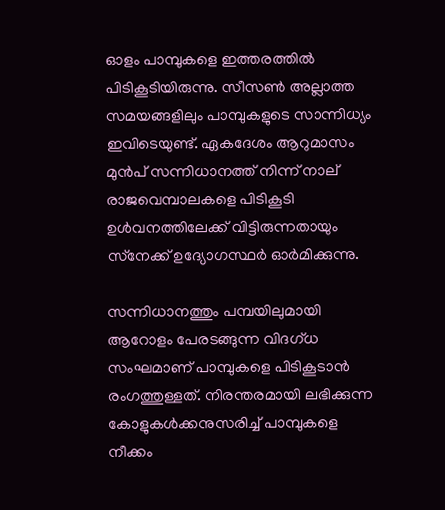ഓളം പാമ്പുകളെ ഇത്തരത്തില്‍ പിടികൂടിയിരുന്നു. സീസണ്‍ അല്ലാത്ത സമയങ്ങളിലും പാമ്പുകളുടെ സാന്നിധ്യം ഇവിടെയുണ്ട്. ഏകദേശം ആറുമാസം മുന്‍പ് സന്നിധാനത്ത് നിന്ന് നാല് രാജവെമ്പാലകളെ പിടികൂടി ഉള്‍വനത്തിലേക്ക് വിട്ടിരുന്നതായും സ്‌നേക്ക് ഉദ്യോഗസ്ഥര്‍ ഓര്‍മിക്കുന്നു.

സന്നിധാനത്തും പമ്പയിലുമായി ആറോളം പേരടങ്ങുന്ന വിദഗ്ധ സംഘമാണ് പാമ്പുകളെ പിടികൂടാന്‍ രംഗത്തുള്ളത്. നിരന്തരമായി ലഭിക്കുന്ന കോളുകള്‍ക്കനുസരിച്ച് പാമ്പുകളെ നീക്കം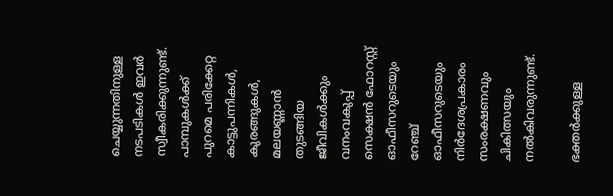ചെയ്യുന്നതിനുള്ള നടപടികള്‍ ഇവര്‍ സ്വീകരിക്കുന്നുണ്ട്. പാമ്പുകള്‍ക്ക് പുറമെ പരിക്കേറ്റ കാട്ടുപന്നികള്‍, കുരങ്ങുകള്‍, മലയണ്ണാന്‍ തുടങ്ങിയ ജീവികള്‍ക്കും വനംവകുപ്പ് സെക്ഷന്‍ ഫോറസ്റ്റ് ഓഫീസറുടെയും റേഞ്ച് ഓഫീസറുടെയും നിര്‍ദേശപ്രകാരം സംരക്ഷണവും ചികിത്സയും നല്‍കിവരുന്നുണ്ട്.

ഭക്തര്‍ക്കുള്ള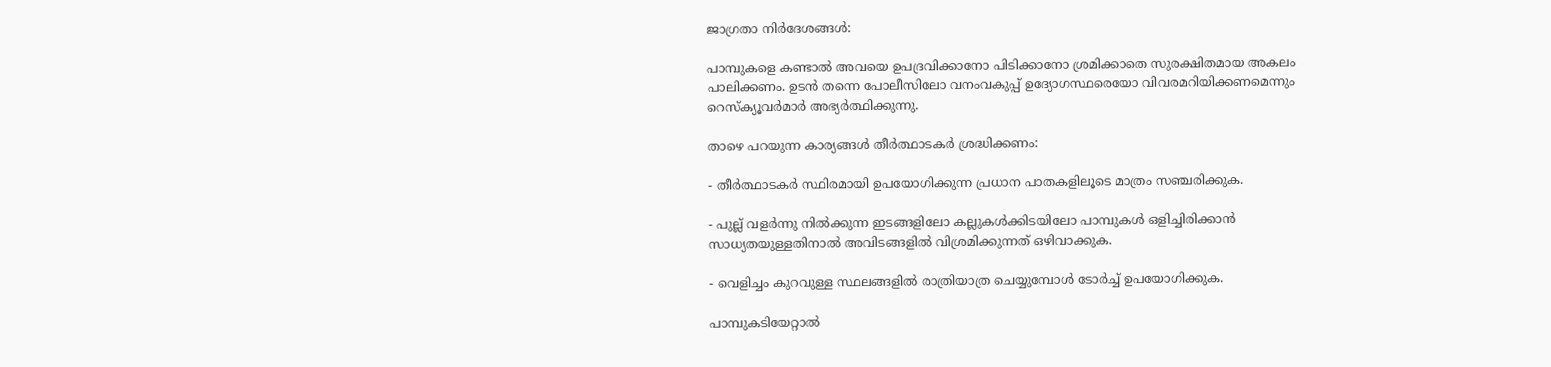ജാഗ്രതാ നിര്‍ദേശങ്ങള്‍:

പാമ്പുകളെ കണ്ടാല്‍ അവയെ ഉപദ്രവിക്കാനോ പിടിക്കാനോ ശ്രമിക്കാതെ സുരക്ഷിതമായ അകലം പാലിക്കണം. ഉടന്‍ തന്നെ പോലീസിലോ വനംവകുപ്പ് ഉദ്യോഗസ്ഥരെയോ വിവരമറിയിക്കണമെന്നും റെസ്‌ക്യൂവര്‍മാര്‍ അഭ്യര്‍ത്ഥിക്കുന്നു.

താഴെ പറയുന്ന കാര്യങ്ങള്‍ തീര്‍ത്ഥാടകര്‍ ശ്രദ്ധിക്കണം:

- തീര്‍ത്ഥാടകര്‍ സ്ഥിരമായി ഉപയോഗിക്കുന്ന പ്രധാന പാതകളിലൂടെ മാത്രം സഞ്ചരിക്കുക.

- പുല്ല് വളര്‍ന്നു നില്‍ക്കുന്ന ഇടങ്ങളിലോ കല്ലുകള്‍ക്കിടയിലോ പാമ്പുകള്‍ ഒളിച്ചിരിക്കാന്‍ സാധ്യതയുള്ളതിനാല്‍ അവിടങ്ങളില്‍ വിശ്രമിക്കുന്നത് ഒഴിവാക്കുക.

- വെളിച്ചം കുറവുള്ള സ്ഥലങ്ങളില്‍ രാത്രിയാത്ര ചെയ്യുമ്പോള്‍ ടോര്‍ച്ച് ഉപയോഗിക്കുക.

പാമ്പുകടിയേറ്റാല്‍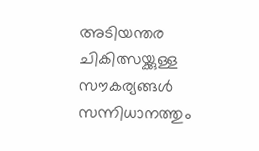അടിയന്തര ചികിത്സയ്ക്കുള്ള സൗകര്യങ്ങള്‍ സന്നിധാനത്തും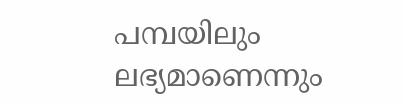പമ്പയിലും ലഭ്യമാണെന്നും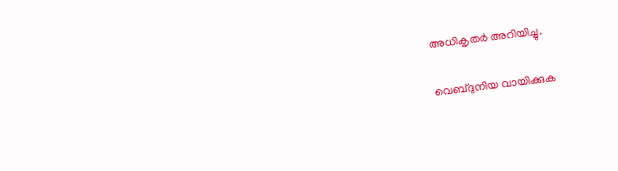അധികൃതര്‍ അറിയിച്ചു.

വെബ്ദുനിയ വായിക്കുക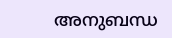അനുബന്ധ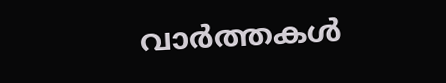വാര്‍ത്തകള്‍